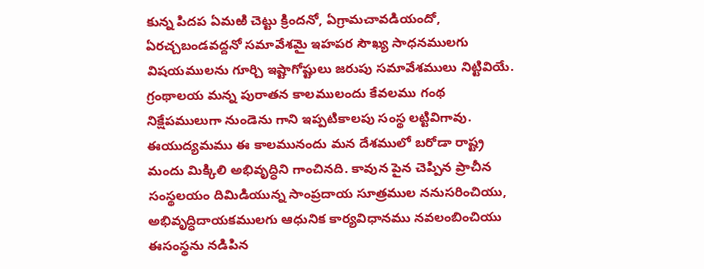కున్న పిదప ఏమఱి చెట్టు క్రిందనో, ఏగ్రామచావడియందో, ఏరచ్చబండవద్దనో సమావేశమై ఇహపర సౌఖ్య సాధనములగు విషయములను గూర్చి ఇష్టాగోష్టులు జరుపు సమావేశములు నిట్టివియే. గ్రంథాలయ మన్న పురాతన కాలములందు కేవలము గంథ నిక్షేపములుగా నుండెను గాని ఇప్పటికాలపు సంస్థ లట్టివిగావు. ఈయుద్యమము ఈ కాలమునందు మన దేశములో బరోడా రాష్ట్ర మందు మిక్కిలి అభివృద్ధిని గాంచినది. కావున పైన చెప్పిన ప్రాచీన సంస్థలయం దిమిడియున్న సాంప్రదాయ సూత్రముల ననుసరించియు, అభివృద్ధిదాయకములగు ఆధునిక కార్యవిధానము నవలంబించియు ఈసంస్థను నడిపిన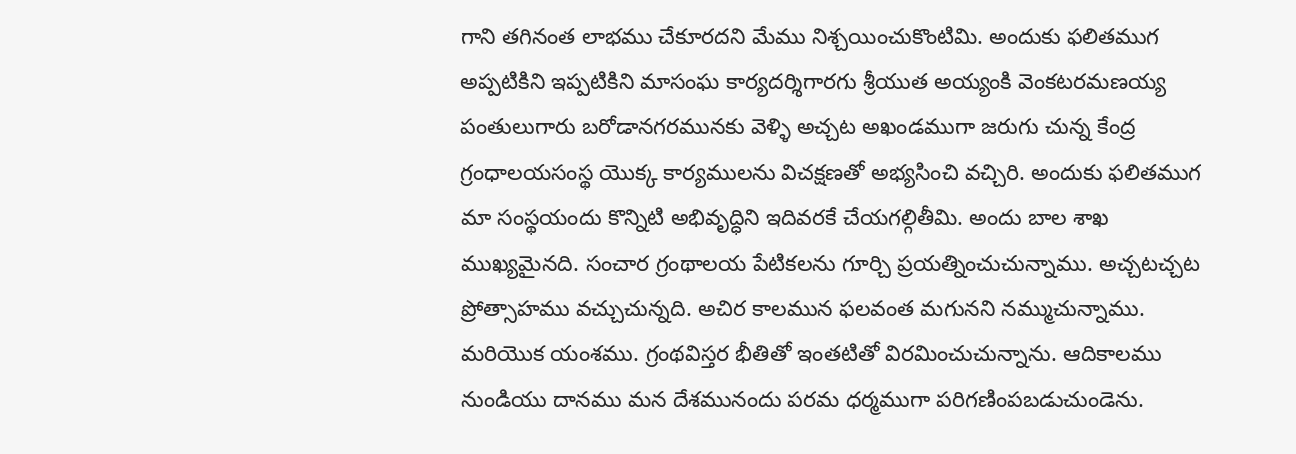గాని తగినంత లాభము చేకూరదని మేము నిశ్చయించుకొంటిమి. అందుకు ఫలితముగ అప్పటికిని ఇప్పటికిని మాసంఘ కార్యదర్శిగారగు శ్రీయుత అయ్యంకి వెంకటరమణయ్య పంతులుగారు బరోడానగరమునకు వెళ్ళి అచ్చట అఖండముగా జరుగు చున్న కేంద్ర గ్రంధాలయసంస్థ యొక్క కార్యములను విచక్షణతో అభ్యసించి వచ్చిరి. అందుకు ఫలితముగ మా సంస్థయందు కొన్నిటి అభివృద్ధిని ఇదివరకే చేయగల్గితీమి. అందు బాల శాఖ ముఖ్యమైనది. సంచార గ్రంథాలయ పేటికలను గూర్చి ప్రయత్నించుచున్నాము. అచ్చటచ్చట ప్రోత్సాహము వచ్చుచున్నది. అచిర కాలమున ఫలవంత మగునని నమ్ముచున్నాము.
మరియొక యంశము. గ్రంథవిస్తర భీతితో ఇంతటితో విరమించుచున్నాను. ఆదికాలము నుండియు దానము మన దేశమునందు పరమ ధర్మముగా పరిగణింపబడుచుండెను.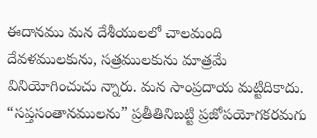ఈదానము మన దేశీయులలో చాలమంది దేవళములకును, సత్రములకును మాత్రమే వినియోగించుచు న్నారు. మన సాంప్రదాయ మట్టిదికాదు. “సప్తసంతానములను” ప్రతీతినిబట్టి ప్రజోపయోగకరమగు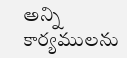అన్ని కార్యములను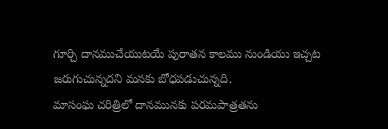గూర్చి దానముచేయుటయే పురాతన కాలము నుండియు ఇచ్చట జరుగుచున్నదని మనకు బోధపడుచున్నది.
మాసంఘ చరిత్రిలో దానమునకు పరమపాత్రతను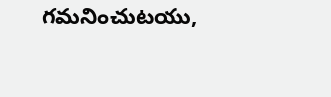గమనించుటయు,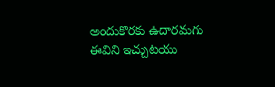అందుకొరకు ఉదారమగు ఈవిని ఇచ్చుటయు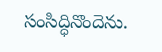సంసిద్ధినొందెను.